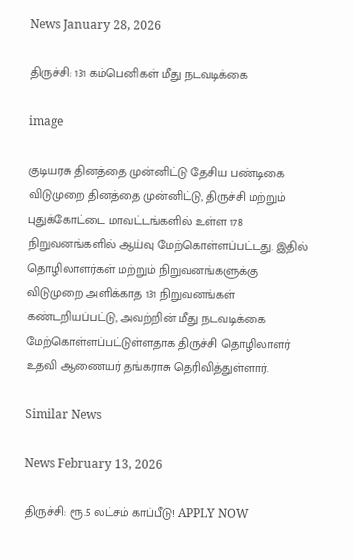News January 28, 2026

திருச்சி: 131 கம்பெனிகள் மீது நடவடிக்கை

image

குடியரசு தினத்தை முன்னிட்டு தேசிய பண்டிகை விடுமுறை தினத்தை முன்னிட்டு, திருச்சி மற்றும் புதுக்கோட்டை மாவட்டங்களில் உள்ள 178 நிறுவனங்களில் ஆய்வு மேற்கொள்ளப்பட்டது. இதில் தொழிலாளர்கள் மற்றும் நிறுவனங்களுக்கு விடுமுறை அளிக்காத 131 நிறுவனங்கள் கண்டறியப்பட்டு, அவற்றின் மீது நடவடிக்கை மேற்கொள்ளப்பட்டுள்ளதாக திருச்சி தொழிலாளர் உதவி ஆணையர் தங்கராசு தெரிவித்துள்ளார்.

Similar News

News February 13, 2026

திருச்சி: ரூ.5 லட்சம் காப்பீடு! APPLY NOW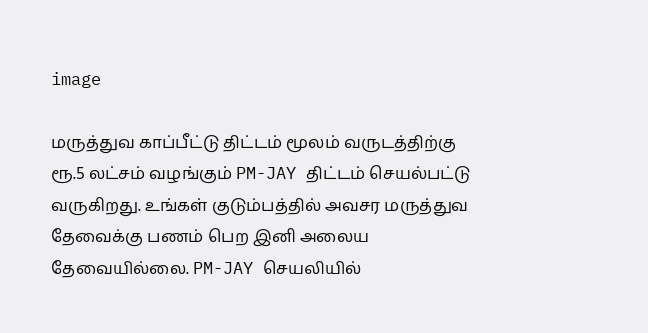image

மருத்துவ காப்பீட்டு திட்டம் மூலம் வருடத்திற்கு ரூ.5 லட்சம் வழங்கும் PM-JAY திட்டம் செயல்பட்டு வருகிறது. உங்கள் குடும்பத்தில் அவசர மருத்துவ தேவைக்கு பணம் பெற இனி அலைய தேவையில்லை. PM-JAY செயலியில்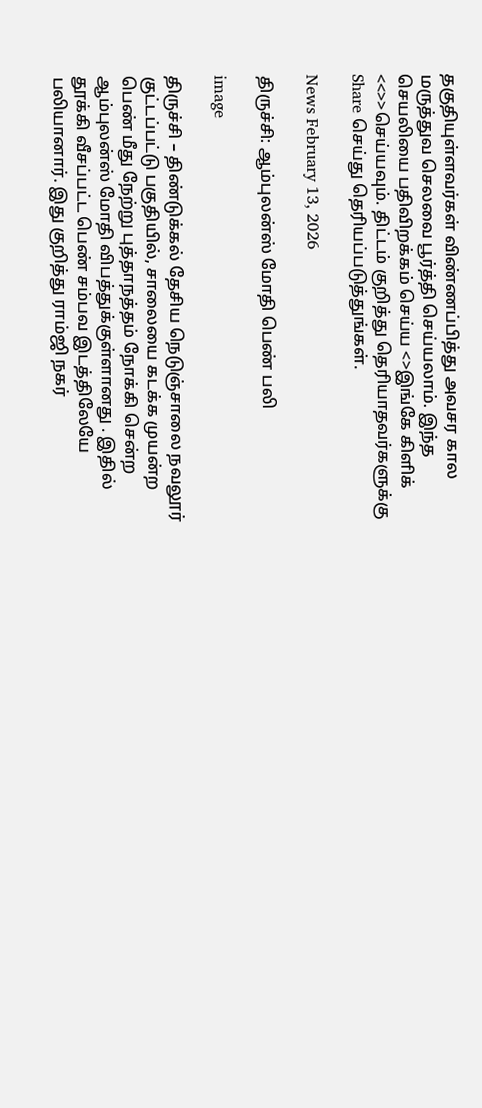தகுதியுள்ளவர்கள் விண்ணப்பித்து அவசர கால மருத்துவ செலவை பூர்த்தி செய்யலாம். இந்த செயலியை பதிவிறக்கம் செய்ய <>இங்கே கிளிக் <<>>செய்யவும். திட்டம் குறித்து தெரியாதவர்களுக்கு Share செய்து தெரியப்படுத்துங்கள்.

News February 13, 2026

திருச்சி: ஆம்புலன்ஸ் மோதி பெண் பலி

image

திருச்சி – திண்டுக்கல் தேசிய நெடுஞ்சாலை நவலூர் குட்டப்பட்டு பகுதியில், சாலையை கடக்க முயன்ற பெண் மீது நேற்று புத்தாநத்தம் நோக்கி சென்ற ஆம்புலன்ஸ் மோதி விபத்துக்குள்ளானது . இதில் தூக்கி வீசப்பட்ட பெண் சம்பவ இடத்திலேயே பலியானார். இது குறித்து ராம்ஜி நகர்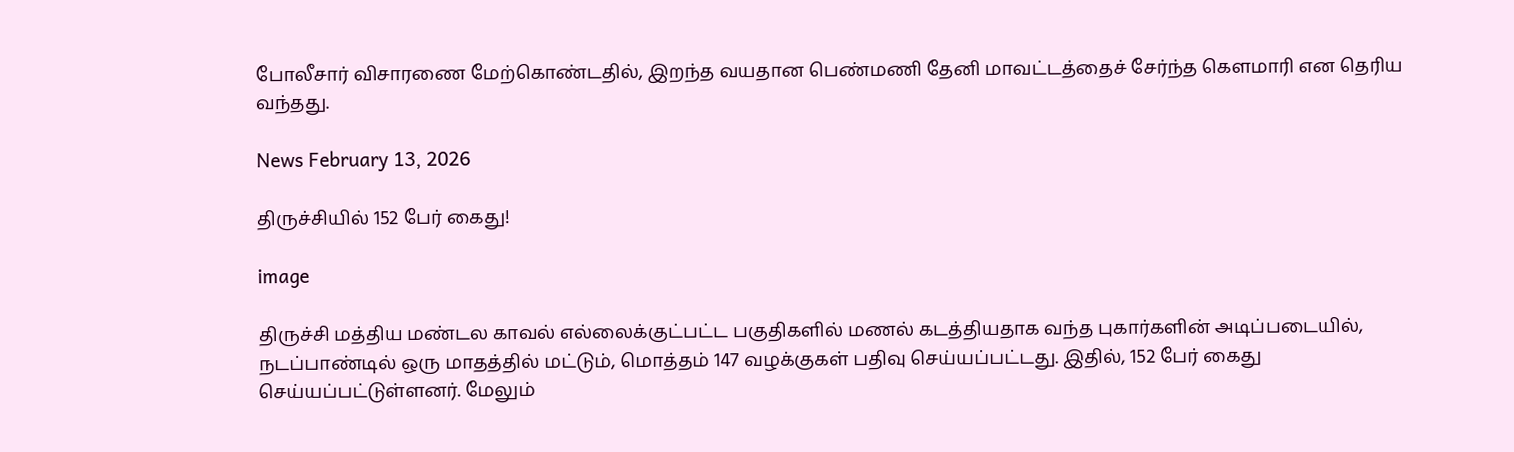போலீசார் விசாரணை மேற்கொண்டதில், இறந்த வயதான பெண்மணி தேனி மாவட்டத்தைச் சேர்ந்த கௌமாரி என தெரிய வந்தது.

News February 13, 2026

திருச்சியில் 152 பேர் கைது!

image

திருச்சி மத்திய மண்டல காவல் எல்லைக்குட்பட்ட பகுதிகளில் மணல் கடத்தியதாக வந்த புகார்களின் அடிப்படையில், நடப்பாண்டில் ஒரு மாதத்தில் மட்டும், மொத்தம் 147 வழக்குகள் பதிவு செய்யப்பட்டது. இதில், 152 பேர் கைது செய்யப்பட்டுள்ளனர். மேலும்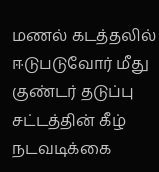மணல் கடத்தலில் ஈடுபடுவோர் மீது குண்டர் தடுப்பு சட்டத்தின் கீழ் நடவடிக்கை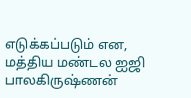எடுக்கப்படும் என, மத்திய மண்டல ஐஜி பாலகிருஷ்ணன்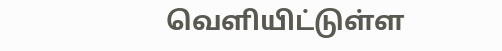வெளியிட்டுள்ள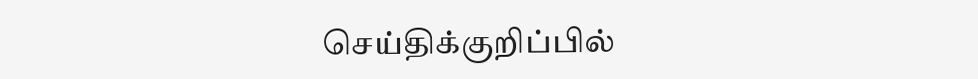செய்திக்குறிப்பில்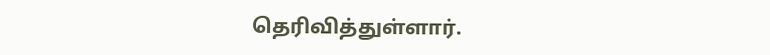தெரிவித்துள்ளார்.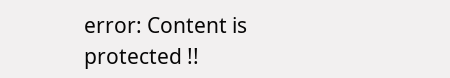error: Content is protected !!